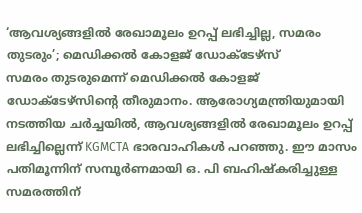‘ആവശ്യങ്ങളിൽ രേഖാമൂലം ഉറപ്പ് ലഭിച്ചില്ല, സമരം തുടരും’; മെഡിക്കൽ കോളജ് ഡോക്ടേഴ്സ്
സമരം തുടരുമെന്ന് മെഡിക്കൽ കോളജ് ഡോക്ടേഴ്സിന്റെ തീരുമാനം. ആരോഗ്യമന്ത്രിയുമായി നടത്തിയ ചർച്ചയിൽ, ആവശ്യങ്ങളിൽ രേഖാമൂലം ഉറപ്പ് ലഭിച്ചില്ലെന്ന് KGMCTA ഭാരവാഹികൾ പറഞ്ഞു. ഈ മാസം പതിമൂന്നിന് സമ്പൂർണമായി ഒ. പി ബഹിഷ്കരിച്ചുള്ള സമരത്തിന്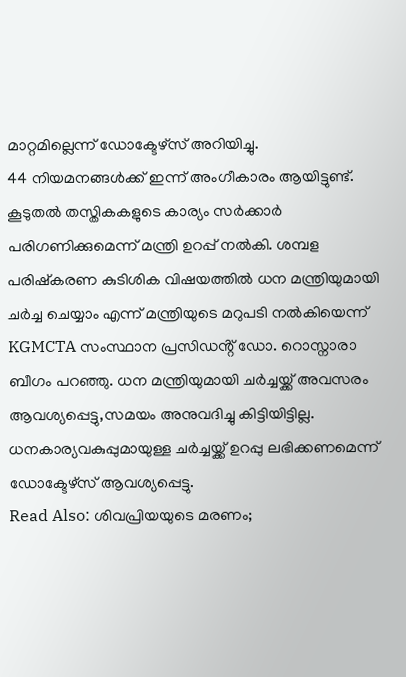മാറ്റമില്ലെന്ന് ഡോക്ടേഴ്സ് അറിയിച്ചു.
44 നിയമനങ്ങൾക്ക് ഇന്ന് അംഗീകാരം ആയിട്ടുണ്ട്. കൂടുതൽ തസ്തികകളുടെ കാര്യം സർക്കാർ പരിഗണിക്കുമെന്ന് മന്ത്രി ഉറപ്പ് നൽകി. ശമ്പള പരിഷ്കരണ കുടിശിക വിഷയത്തിൽ ധന മന്ത്രിയുമായി ചർച്ച ചെയ്യാം എന്ന് മന്ത്രിയുടെ മറുപടി നൽകിയെന്ന് KGMCTA സംസ്ഥാന പ്രസിഡൻ്റ് ഡോ. റൊസ്നാരാ ബീഗം പറഞ്ഞു. ധന മന്ത്രിയുമായി ചർച്ചയ്ക്ക് അവസരം ആവശ്യപ്പെട്ടു,സമയം അനുവദിച്ചു കിട്ടിയിട്ടില്ല. ധനകാര്യവകുപ്പുമായുള്ള ചർച്ചയ്ക്ക് ഉറപ്പു ലഭിക്കണമെന്ന് ഡോക്ടേഴ്സ് ആവശ്യപ്പെട്ടു.
Read Also: ശിവപ്രിയയുടെ മരണം;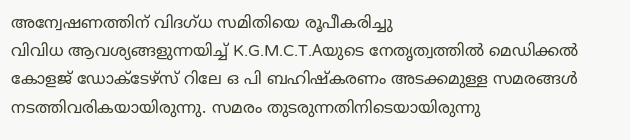അന്വേഷണത്തിന് വിദഗ്ധ സമിതിയെ രൂപീകരിച്ചു
വിവിധ ആവശ്യങ്ങളുന്നയിച്ച് K.G.M.C.T.Aയുടെ നേതൃത്വത്തിൽ മെഡിക്കൽ കോളജ് ഡോക്ടേഴ്സ് റിലേ ഒ പി ബഹിഷ്കരണം അടക്കമുള്ള സമരങ്ങൾ നടത്തിവരികയായിരുന്നു. സമരം തുടരുന്നതിനിടെയായിരുന്നു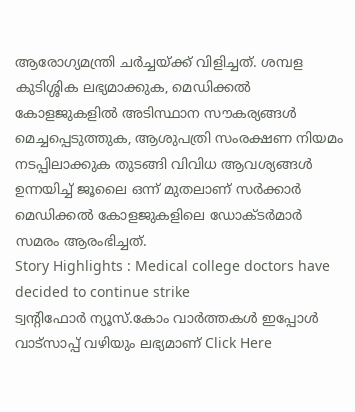ആരോഗ്യമന്ത്രി ചർച്ചയ്ക്ക് വിളിച്ചത്. ശമ്പള കുടിശ്ശിക ലഭ്യമാക്കുക, മെഡിക്കൽ കോളജുകളിൽ അടിസ്ഥാന സൗകര്യങ്ങൾ മെച്ചപ്പെടുത്തുക, ആശുപത്രി സംരക്ഷണ നിയമം നടപ്പിലാക്കുക തുടങ്ങി വിവിധ ആവശ്യങ്ങൾ ഉന്നയിച്ച് ജൂലൈ ഒന്ന് മുതലാണ് സർക്കാർ മെഡിക്കൽ കോളജുകളിലെ ഡോക്ടർമാർ സമരം ആരംഭിച്ചത്.
Story Highlights : Medical college doctors have decided to continue strike
ട്വന്റിഫോർ ന്യൂസ്.കോം വാർത്തകൾ ഇപ്പോൾ വാട്സാപ്പ് വഴിയും ലഭ്യമാണ് Click Here